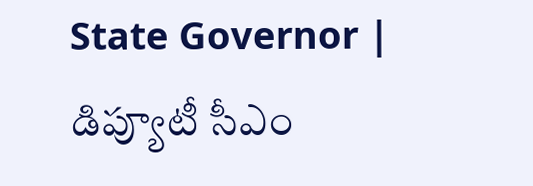State Governor | డిప్యూటీ సీఎం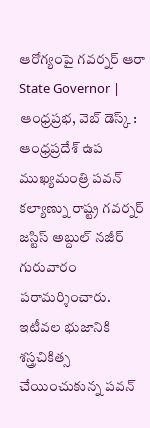ఆరోగ్యంపై గవర్నర్ ఆరా
State Governor | ఆంధ్రప్రభ, వెబ్ డెస్క్ : ఆంధ్రప్రదేశ్ ఉప ముఖ్యమంత్రి పవన్ కల్యాణ్ను రాష్ట్ర గవర్నర్ జస్టిస్ అబ్దుల్ నజీర్ గురువారం పరామర్శించారు. ఇటీవల భుజానికి శస్త్రచికిత్స చేయించుకున్న పవన్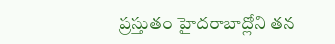ప్రస్తుతం హైదరాబాద్లోని తన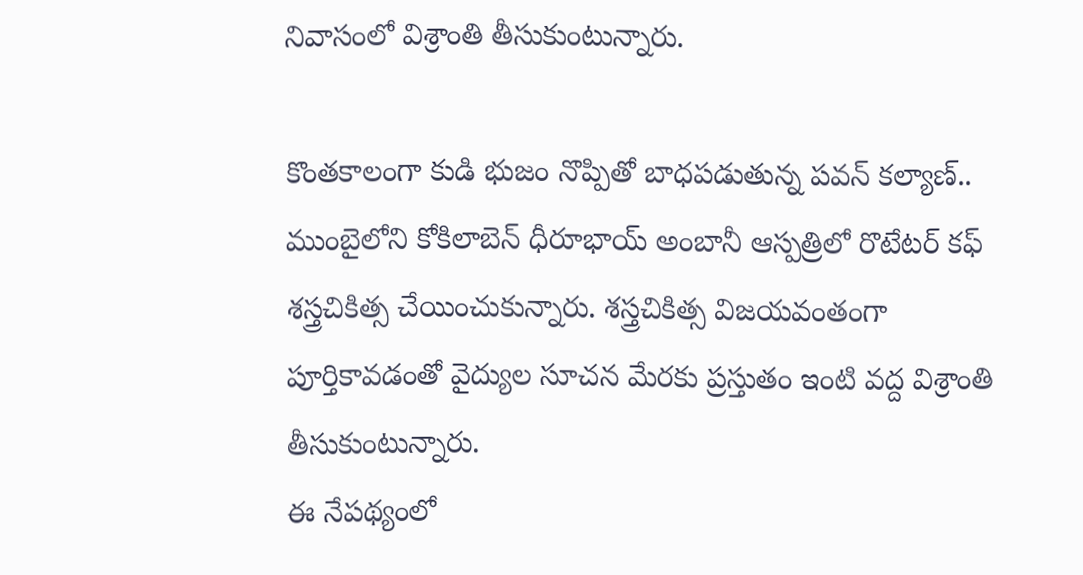నివాసంలో విశ్రాంతి తీసుకుంటున్నారు.

కొంతకాలంగా కుడి భుజం నొప్పితో బాధపడుతున్న పవన్ కల్యాణ్.. ముంబైలోని కోకిలాబెన్ ధీరూభాయ్ అంబానీ ఆస్పత్రిలో రొటేటర్ కఫ్ శస్త్రచికిత్స చేయించుకున్నారు. శస్త్రచికిత్స విజయవంతంగా పూర్తికావడంతో వైద్యుల సూచన మేరకు ప్రస్తుతం ఇంటి వద్ద విశ్రాంతి తీసుకుంటున్నారు.
ఈ నేపథ్యంలో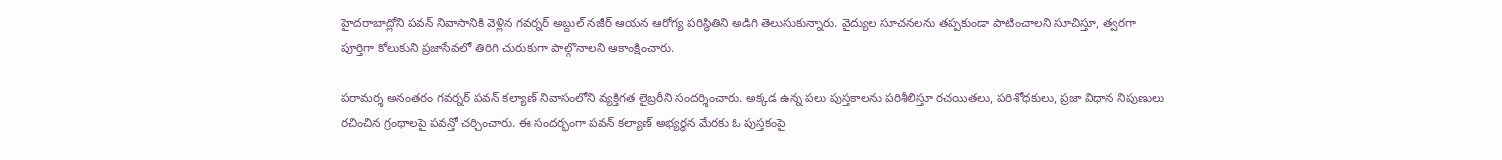హైదరాబాద్లోని పవన్ నివాసానికి వెళ్లిన గవర్నర్ అబ్దుల్ నజీర్ ఆయన ఆరోగ్య పరిస్థితిని అడిగి తెలుసుకున్నారు. వైద్యుల సూచనలను తప్పకుండా పాటించాలని సూచిస్తూ, త్వరగా పూర్తిగా కోలుకుని ప్రజాసేవలో తిరిగి చురుకుగా పాల్గొనాలని ఆకాంక్షించారు.

పరామర్శ అనంతరం గవర్నర్ పవన్ కల్యాణ్ నివాసంలోని వ్యక్తిగత లైబ్రరీని సందర్శించారు. అక్కడ ఉన్న పలు పుస్తకాలను పరిశీలిస్తూ రచయితలు, పరిశోధకులు, ప్రజా విధాన నిపుణులు రచించిన గ్రంథాలపై పవన్తో చర్చించారు. ఈ సందర్భంగా పవన్ కల్యాణ్ అభ్యర్థన మేరకు ఓ పుస్తకంపై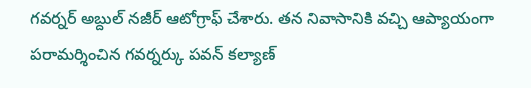గవర్నర్ అబ్దుల్ నజీర్ ఆటోగ్రాఫ్ చేశారు. తన నివాసానికి వచ్చి ఆప్యాయంగా పరామర్శించిన గవర్నర్కు పవన్ కల్యాణ్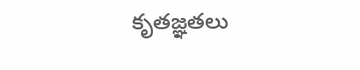కృతజ్ఞతలు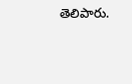తెలిపారు.